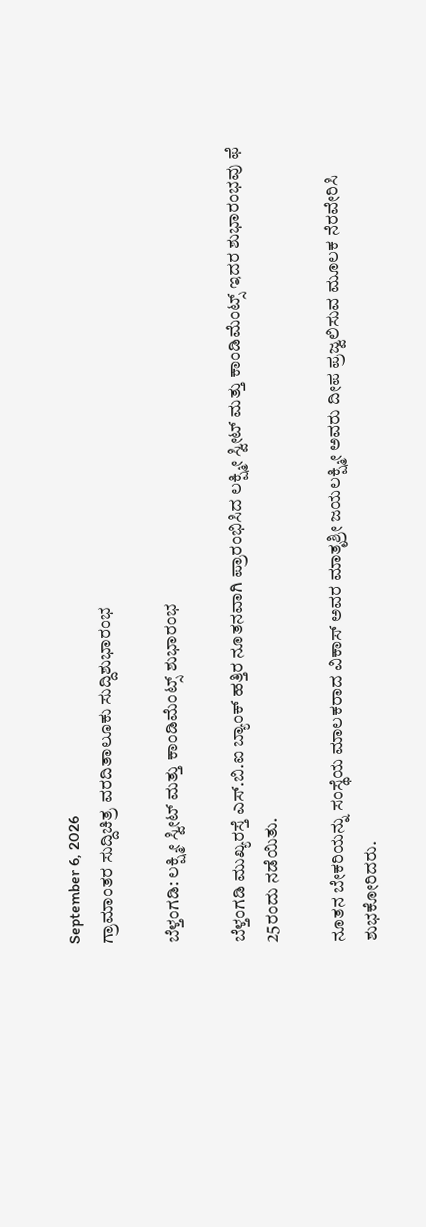September 6, 2026
ಗ್ರಾಮಾಂತರ ಸುದ್ದಿಚಿತ್ರ ವರದಿತಾಲೂಕು ಸುದ್ದಿಶುಭಾರಂಭ

ಬೆಳ್ತಂಗಡಿ: ಲಕ್ಷ್ಮೀ ಸ್ವೀಟ್ ಮತ್ತು ಕಾಂಡಿಮೆಂಟ್ಸ್ ಶುಭಾರಂಭ

ಬೆಳ್ತಂಗಡಿ ಮುಖ್ಯರಸ್ತೆ ಎಸ್.ಬಿ.ಐ ಬ್ಯಾಂಕ್ ಹತ್ತಿರ ನೂತನವಾಗಿ ಪ್ರಾರಂಭಿಸಿದ ಲಕ್ಷ್ಮೀ ಸ್ವೀಟ್ ಮತ್ತು ಕಾಂಡಿಮೆಂಟ್ಸ್ ಇದರ ಶುಭಾರಂಭವು ಫೆ 25ರಂದು ನಡೆಯಿತು.

ನೂತನ ಬೇಕರಿಯನ್ನು ಸಂಸ್ಥೆಯ ಮಾಲಕರಾದ ವಿಕಾಸ್ ಅವರ ಮಾತೃಶ್ರೀ ಜಯಲಕ್ಷ್ಮೀ ಅವರು ದೀಪ ಪ್ರಜ್ವಲಿಸುವ ಮೂಲಕ ನೆರವೇರಿಸಿ ಶುಭಕೋರಿದರು.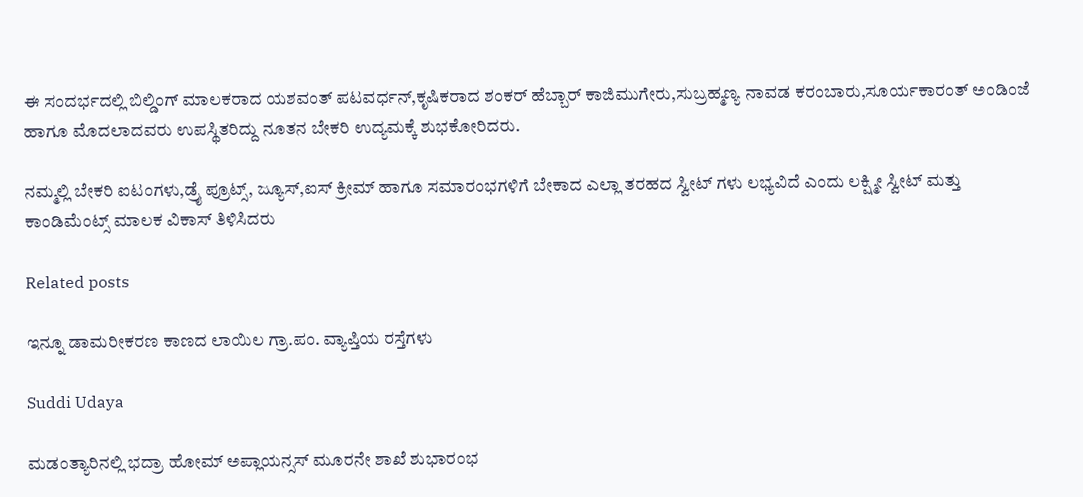ಈ ಸಂದರ್ಭದಲ್ಲಿ ಬಿಲ್ಡಿಂಗ್ ಮಾಲಕರಾದ ಯಶವಂತ್ ಪಟವರ್ಧನ್,ಕೃಷಿಕರಾದ ಶಂಕರ್ ಹೆಬ್ಬಾರ್ ಕಾಜಿಮುಗೇರು,ಸುಬ್ರಹ್ಮಣ್ಯ ನಾವಡ ಕರಂಬಾರು,ಸೂರ್ಯಕಾರಂತ್ ಅಂಡಿಂಜೆ ಹಾಗೂ ಮೊದಲಾದವರು ಉಪಸ್ಥಿತರಿದ್ದು ನೂತನ ಬೇಕರಿ ಉದ್ಯಮಕ್ಕೆ ಶುಭಕೋರಿದರು.

ನಮ್ಮಲ್ಲಿ ಬೇಕರಿ ಐಟಂಗಳು,ಡ್ರೈ ಪ್ರೂಟ್ಸ್, ಜ್ಯೂಸ್,ಐಸ್ ಕ್ರೀಮ್ ಹಾಗೂ ಸಮಾರಂಭಗಳಿಗೆ ಬೇಕಾದ ಎಲ್ಲಾ ತರಹದ ಸ್ವೀಟ್ ಗಳು ಲಭ್ಯವಿದೆ ಎಂದು ಲಕ್ಷ್ಮೀ ಸ್ವೀಟ್ ಮತ್ತು ಕಾಂಡಿಮೆಂಟ್ಸ್ ಮಾಲಕ ವಿಕಾಸ್ ತಿಳಿಸಿದರು‌

Related posts

ಇನ್ನೂ ಡಾಮರೀಕರಣ ಕಾಣದ ಲಾಯಿಲ ಗ್ರಾ.ಪಂ. ವ್ಯಾಪ್ತಿಯ ರಸ್ತೆಗಳು

Suddi Udaya

ಮಡಂತ್ಯಾರಿನಲ್ಲಿ ಭದ್ರಾ ಹೋಮ್ ಅಪ್ಲಾಯನ್ಸಸ್ ಮೂರನೇ ಶಾಖೆ ಶುಭಾರಂಭ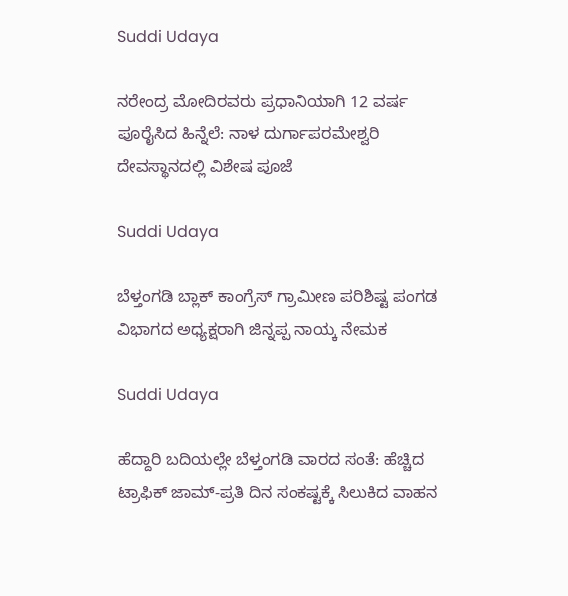Suddi Udaya

ನರೇಂದ್ರ ಮೋದಿರವರು ಪ್ರಧಾನಿಯಾಗಿ 12 ವರ್ಷ ಪೂರೈಸಿದ ಹಿನ್ನೆಲೆ: ನಾಳ ದುರ್ಗಾಪರಮೇಶ್ವರಿ ದೇವಸ್ಥಾನದಲ್ಲಿ ವಿಶೇಷ ಪೂಜೆ

Suddi Udaya

ಬೆಳ್ತಂಗಡಿ ಬ್ಲಾಕ್ ಕಾಂಗ್ರೆಸ್ ಗ್ರಾಮೀಣ ಪರಿಶಿಷ್ಟ ಪಂಗಡ ವಿಭಾಗದ ಅಧ್ಯಕ್ಷರಾಗಿ ಜಿನ್ನಪ್ಪ ನಾಯ್ಕ ನೇಮಕ

Suddi Udaya

ಹೆದ್ದಾರಿ ಬದಿಯಲ್ಲೇ ಬೆಳ್ತಂಗಡಿ ವಾರದ ಸಂತೆ: ಹೆಚ್ಚಿದ ಟ್ರಾಫಿಕ್ ಜಾಮ್-ಪ್ರತಿ ದಿನ ಸಂಕಷ್ಟಕ್ಕೆ ಸಿಲುಕಿದ ವಾಹನ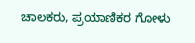ಚಾಲಕರು, ಪ್ರಯಾಣಿಕರ ಗೋಳು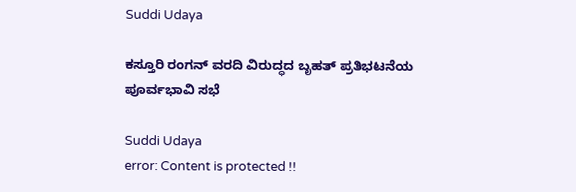Suddi Udaya

ಕಸ್ತೂರಿ ರಂಗನ್ ವರದಿ ವಿರುದ್ಧದ ಬೃಹತ್ ಪ್ರತಿಭಟನೆಯ ಪೂರ್ವಭಾವಿ ಸಭೆ

Suddi Udaya
error: Content is protected !!